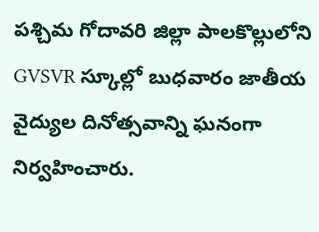పశ్చిమ గోదావరి జిల్లా పాలకొల్లులోని GVSVR స్కూల్లో బుధవారం జాతీయ వైద్యుల దినోత్సవాన్ని ఘనంగా నిర్వహించారు.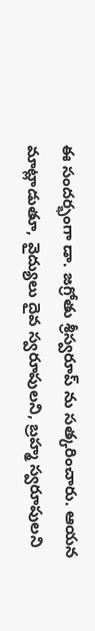ఈ సందర్భంగా డా. జగ్రోతు శ్రీస్వరూప్ ను సత్కరించారు. ఆయన మాట్లాడుతూ, వైద్యులు దైవ స్వరూపులని, బ్రహ్మ స్వరూపులని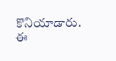కొనియాడారు. ఈ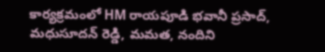కార్యక్రమంలో HM రాయపూడి భవానీ ప్రసాద్, మధుసూదన్ రెడ్డి, మమత, నందిని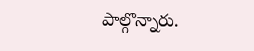పాల్గొన్నారు.